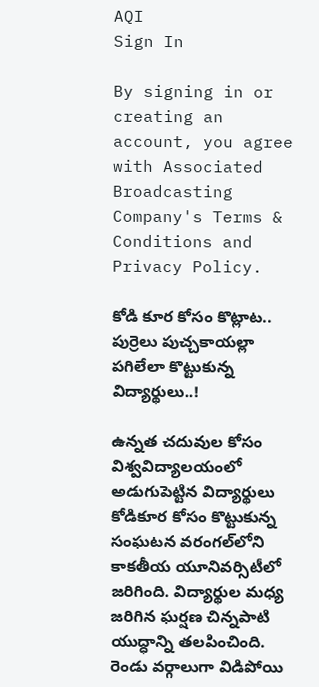AQI
Sign In

By signing in or creating an account, you agree with Associated Broadcasting Company's Terms & Conditions and Privacy Policy.

కోడి కూర కోసం కొట్లాట.. పుర్రెలు పుచ్చకాయల్లా పగిలేలా కొట్టుకున్న విద్యార్థులు..!

ఉన్నత చదువుల కోసం విశ్వవిద్యాలయంలో అడుగుపెట్టిన విద్యార్థులు కోడికూర కోసం కొట్టుకున్న సంఘటన వరంగల్‌లోని కాకతీయ యూనివర్సిటీలో జరిగింది. విద్యార్థుల మధ్య జరిగిన ఘర్షణ చిన్నపాటి యుద్ధాన్ని తలపించింది. రెండు వర్గాలుగా విడిపోయి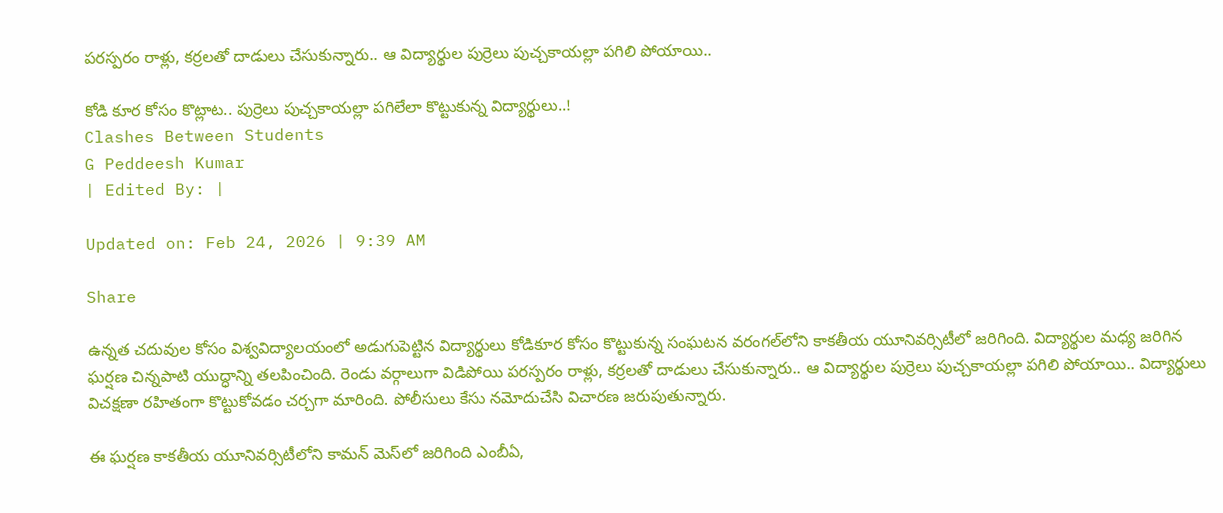పరస్పరం రాళ్లు, కర్రలతో దాడులు చేసుకున్నారు.. ఆ విద్యార్థుల పుర్రెలు పుచ్చకాయల్లా పగిలి పోయాయి..

కోడి కూర కోసం కొట్లాట.. పుర్రెలు పుచ్చకాయల్లా పగిలేలా కొట్టుకున్న విద్యార్థులు..!
Clashes Between Students
G Peddeesh Kumar
| Edited By: |

Updated on: Feb 24, 2026 | 9:39 AM

Share

ఉన్నత చదువుల కోసం విశ్వవిద్యాలయంలో అడుగుపెట్టిన విద్యార్థులు కోడికూర కోసం కొట్టుకున్న సంఘటన వరంగల్‌లోని కాకతీయ యూనివర్సిటీలో జరిగింది. విద్యార్థుల మధ్య జరిగిన ఘర్షణ చిన్నపాటి యుద్ధాన్ని తలపించింది. రెండు వర్గాలుగా విడిపోయి పరస్పరం రాళ్లు, కర్రలతో దాడులు చేసుకున్నారు.. ఆ విద్యార్థుల పుర్రెలు పుచ్చకాయల్లా పగిలి పోయాయి.. విద్యార్థులు విచక్షణా రహితంగా కొట్టుకోవడం చర్చగా మారింది. పోలీసులు కేసు నమోదుచేసి విచారణ జరుపుతున్నారు.

ఈ ఘర్షణ కాకతీయ యూనివర్సిటీలోని కామన్ మెస్‌లో జరిగింది ఎంబీఏ,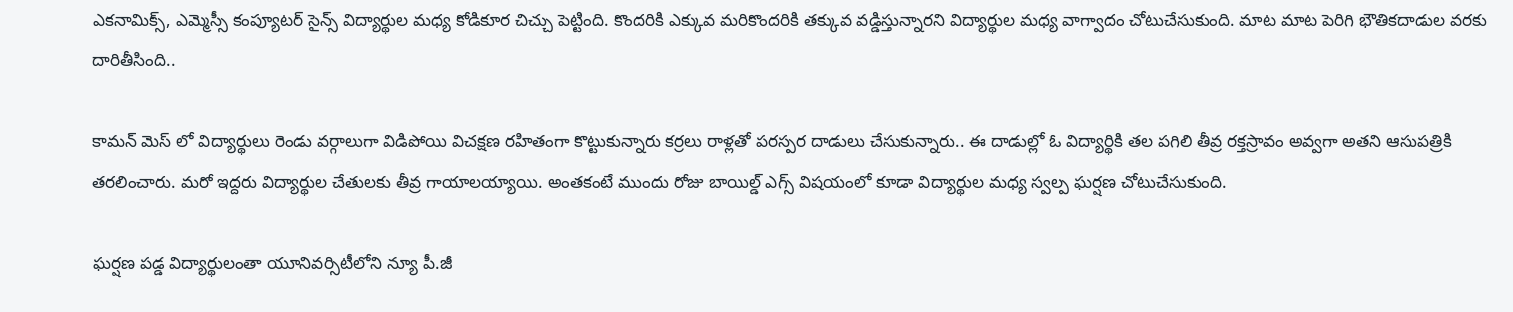ఎకనామిక్స్, ఎమ్మెస్సీ కంప్యూటర్ సైన్స్ విద్యార్థుల మధ్య కోడికూర చిచ్చు పెట్టింది. కొందరికి ఎక్కువ మరికొందరికి తక్కువ వడ్డిస్తున్నారని విద్యార్థుల మధ్య వాగ్వాదం చోటుచేసుకుంది. మాట మాట పెరిగి భౌతికదాడుల వరకు దారితీసింది..

కామన్ మెస్ లో విద్యార్థులు రెండు వర్గాలుగా విడిపోయి విచక్షణ రహితంగా కొట్టుకున్నారు కర్రలు రాళ్లతో పరస్పర దాడులు చేసుకున్నారు.. ఈ దాడుల్లో ఓ విద్యార్థికి తల పగిలి తీవ్ర రక్తస్రావం అవ్వగా అతని ఆసుపత్రికి తరలించారు. మరో ఇద్దరు విద్యార్థుల చేతులకు తీవ్ర గాయాలయ్యాయి. అంతకంటే ముందు రోజు బాయిల్డ్ ఎగ్స్ విషయంలో కూడా విద్యార్థుల మధ్య స్వల్ప ఘర్షణ చోటుచేసుకుంది.

ఘర్షణ పడ్డ విద్యార్థులంతా యూనివర్సిటీలోని న్యూ పీ.జీ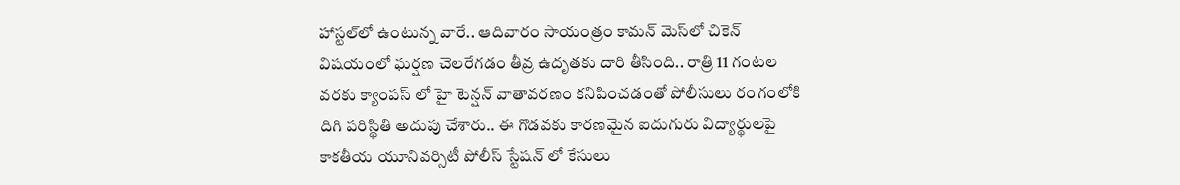హాస్టల్‌లో ఉంటున్న వారే.. ఆదివారం సాయంత్రం కామన్ మెస్‌లో చికెన్ విషయంలో ఘర్షణ చెలరేగడం తీవ్ర ఉదృతకు దారి తీసింది.. రాత్రి 11 గంటల వరకు క్యాంపస్ లో హై టెన్షన్ వాతావరణం కనిపించడంతో పోలీసులు రంగంలోకి దిగి పరిస్థితి అదుపు చేశారు.. ఈ గొడవకు కారణమైన ఐదుగురు విద్యార్థులపై కాకతీయ యూనివర్సిటీ పోలీస్ స్టేషన్ లో కేసులు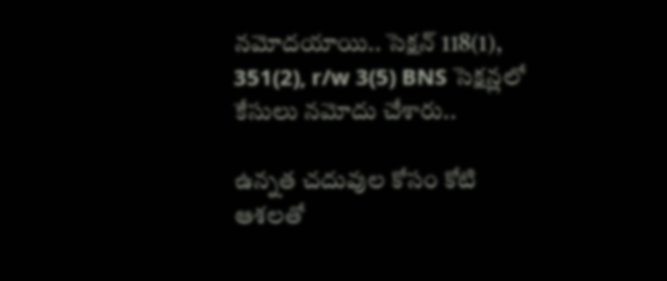నమోదయాయి.. సెక్షన్ 118(1), 351(2), r/w 3(5) BNS సెక్షన్లలో కేసులు నమోదు చేశారు..

ఉన్నత చదువుల కోసం కోటి ఆశలతో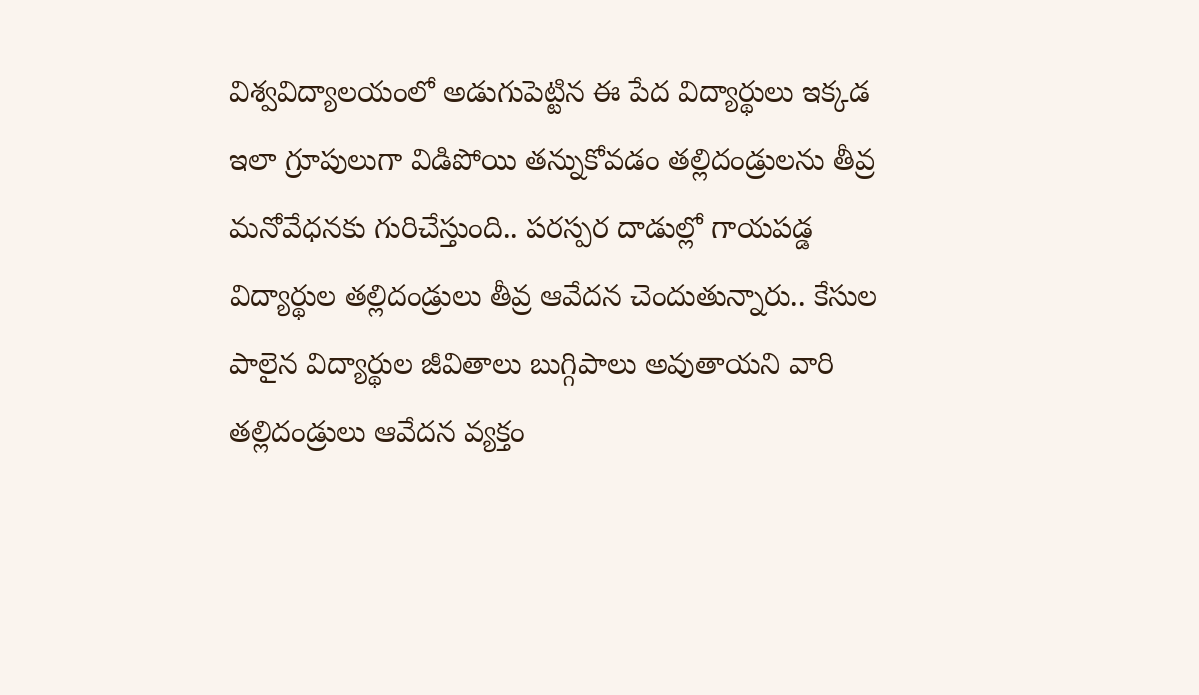విశ్వవిద్యాలయంలో అడుగుపెట్టిన ఈ పేద విద్యార్థులు ఇక్కడ ఇలా గ్రూపులుగా విడిపోయి తన్నుకోవడం తల్లిదండ్రులను తీవ్ర మనోవేధనకు గురిచేస్తుంది.. పరస్పర దాడుల్లో గాయపడ్డ విద్యార్థుల తల్లిదండ్రులు తీవ్ర ఆవేదన చెందుతున్నారు.. కేసుల పాలైన విద్యార్థుల జీవితాలు బుగ్గిపాలు అవుతాయని వారి తల్లిదండ్రులు ఆవేదన వ్యక్తం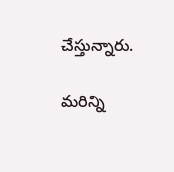చేస్తున్నారు.

మరిన్ని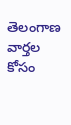తెలంగాణ వార్తల కోసం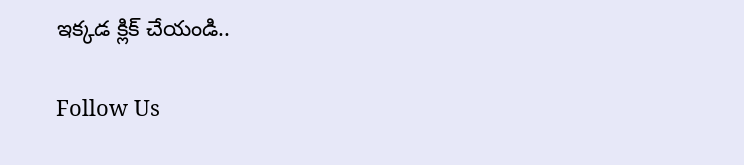ఇక్కడ క్లిక్ చేయండి..

Follow Us